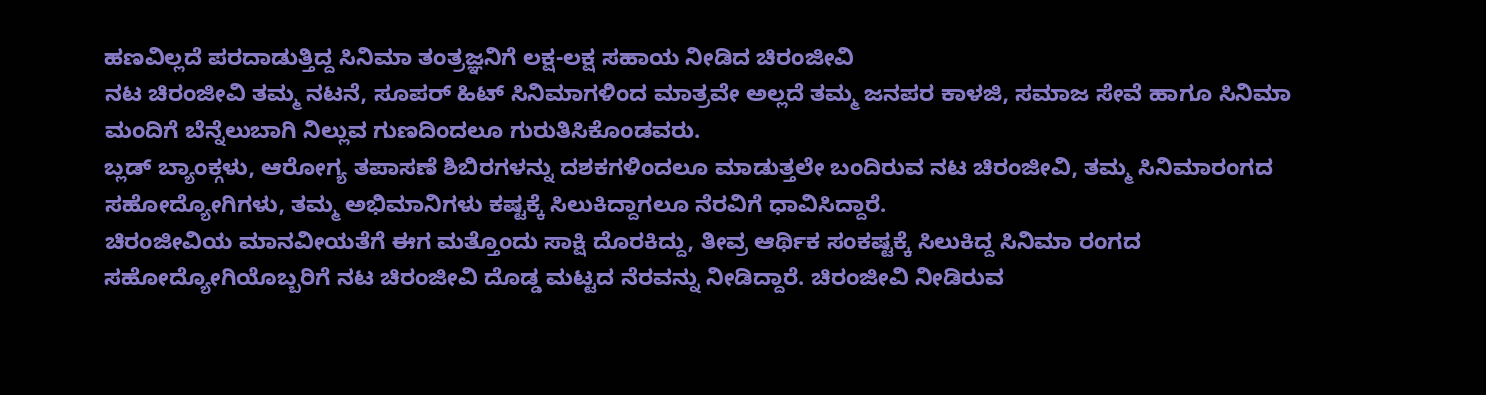ಹಣವಿಲ್ಲದೆ ಪರದಾಡುತ್ತಿದ್ದ ಸಿನಿಮಾ ತಂತ್ರಜ್ಞನಿಗೆ ಲಕ್ಷ-ಲಕ್ಷ ಸಹಾಯ ನೀಡಿದ ಚಿರಂಜೀವಿ
ನಟ ಚಿರಂಜೀವಿ ತಮ್ಮ ನಟನೆ, ಸೂಪರ್ ಹಿಟ್ ಸಿನಿಮಾಗಳಿಂದ ಮಾತ್ರವೇ ಅಲ್ಲದೆ ತಮ್ಮ ಜನಪರ ಕಾಳಜಿ, ಸಮಾಜ ಸೇವೆ ಹಾಗೂ ಸಿನಿಮಾ ಮಂದಿಗೆ ಬೆನ್ನೆಲುಬಾಗಿ ನಿಲ್ಲುವ ಗುಣದಿಂದಲೂ ಗುರುತಿಸಿಕೊಂಡವರು.
ಬ್ಲಡ್ ಬ್ಯಾಂಕ್ಗಳು, ಆರೋಗ್ಯ ತಪಾಸಣೆ ಶಿಬಿರಗಳನ್ನು ದಶಕಗಳಿಂದಲೂ ಮಾಡುತ್ತಲೇ ಬಂದಿರುವ ನಟ ಚಿರಂಜೀವಿ, ತಮ್ಮ ಸಿನಿಮಾರಂಗದ ಸಹೋದ್ಯೋಗಿಗಳು, ತಮ್ಮ ಅಭಿಮಾನಿಗಳು ಕಷ್ಟಕ್ಕೆ ಸಿಲುಕಿದ್ದಾಗಲೂ ನೆರವಿಗೆ ಧಾವಿಸಿದ್ದಾರೆ.
ಚಿರಂಜೀವಿಯ ಮಾನವೀಯತೆಗೆ ಈಗ ಮತ್ತೊಂದು ಸಾಕ್ಷಿ ದೊರಕಿದ್ದು, ತೀವ್ರ ಆರ್ಥಿಕ ಸಂಕಷ್ಟಕ್ಕೆ ಸಿಲುಕಿದ್ದ ಸಿನಿಮಾ ರಂಗದ ಸಹೋದ್ಯೋಗಿಯೊಬ್ಬರಿಗೆ ನಟ ಚಿರಂಜೀವಿ ದೊಡ್ಡ ಮಟ್ಟದ ನೆರವನ್ನು ನೀಡಿದ್ದಾರೆ. ಚಿರಂಜೀವಿ ನೀಡಿರುವ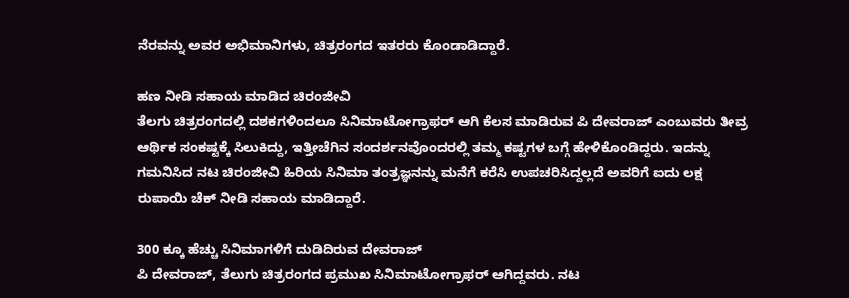ನೆರವನ್ನು ಅವರ ಅಭಿಮಾನಿಗಳು, ಚಿತ್ರರಂಗದ ಇತರರು ಕೊಂಡಾಡಿದ್ದಾರೆ.

ಹಣ ನೀಡಿ ಸಹಾಯ ಮಾಡಿದ ಚಿರಂಜೀವಿ
ತೆಲಗು ಚಿತ್ರರಂಗದಲ್ಲಿ ದಶಕಗಳಿಂದಲೂ ಸಿನಿಮಾಟೋಗ್ರಾಫರ್ ಆಗಿ ಕೆಲಸ ಮಾಡಿರುವ ಪಿ ದೇವರಾಜ್ ಎಂಬುವರು ತೀವ್ರ ಆರ್ಥಿಕ ಸಂಕಷ್ಟಕ್ಕೆ ಸಿಲುಕಿದ್ದು, ಇತ್ತೀಚೆಗಿನ ಸಂದರ್ಶನವೊಂದರಲ್ಲಿ ತಮ್ಮ ಕಷ್ಟಗಳ ಬಗ್ಗೆ ಹೇಳಿಕೊಂಡಿದ್ದರು. ಇದನ್ನು ಗಮನಿಸಿದ ನಟ ಚಿರಂಜೀವಿ ಹಿರಿಯ ಸಿನಿಮಾ ತಂತ್ರಜ್ಞನನ್ನು ಮನೆಗೆ ಕರೆಸಿ ಉಪಚರಿಸಿದ್ದಲ್ಲದೆ ಅವರಿಗೆ ಐದು ಲಕ್ಷ ರುಪಾಯಿ ಚೆಕ್ ನೀಡಿ ಸಹಾಯ ಮಾಡಿದ್ದಾರೆ.

300 ಕ್ಕೂ ಹೆಚ್ಚು ಸಿನಿಮಾಗಳಿಗೆ ದುಡಿದಿರುವ ದೇವರಾಜ್
ಪಿ ದೇವರಾಜ್, ತೆಲುಗು ಚಿತ್ರರಂಗದ ಪ್ರಮುಖ ಸಿನಿಮಾಟೋಗ್ರಾಫರ್ ಆಗಿದ್ದವರು. ನಟ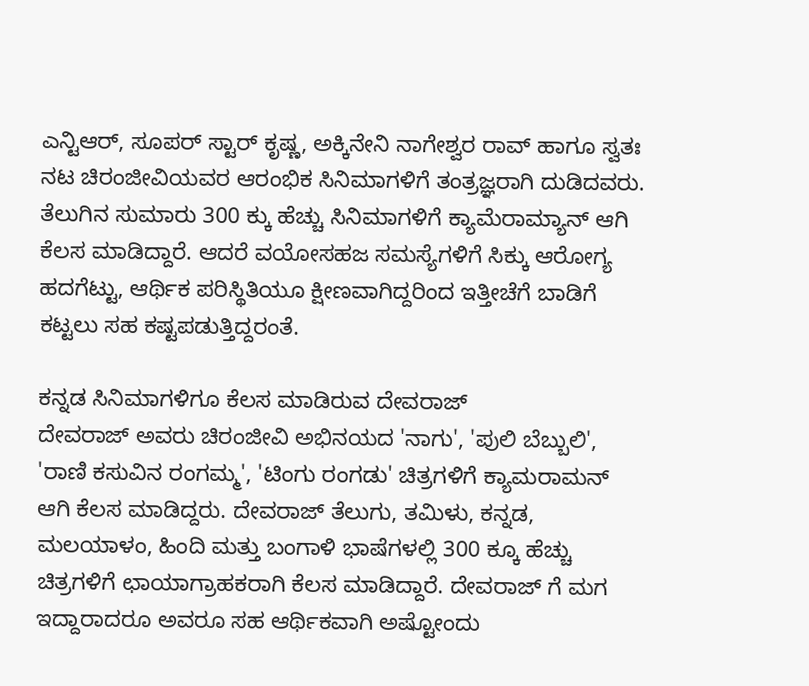ಎನ್ಟಿಆರ್, ಸೂಪರ್ ಸ್ಟಾರ್ ಕೃಷ್ಣ, ಅಕ್ಕಿನೇನಿ ನಾಗೇಶ್ವರ ರಾವ್ ಹಾಗೂ ಸ್ವತಃ ನಟ ಚಿರಂಜೀವಿಯವರ ಆರಂಭಿಕ ಸಿನಿಮಾಗಳಿಗೆ ತಂತ್ರಜ್ಞರಾಗಿ ದುಡಿದವರು. ತೆಲುಗಿನ ಸುಮಾರು 300 ಕ್ಕು ಹೆಚ್ಚು ಸಿನಿಮಾಗಳಿಗೆ ಕ್ಯಾಮೆರಾಮ್ಯಾನ್ ಆಗಿ ಕೆಲಸ ಮಾಡಿದ್ದಾರೆ. ಆದರೆ ವಯೋಸಹಜ ಸಮಸ್ಯೆಗಳಿಗೆ ಸಿಕ್ಕು ಆರೋಗ್ಯ ಹದಗೆಟ್ಟು, ಆರ್ಥಿಕ ಪರಿಸ್ಥಿತಿಯೂ ಕ್ಷೀಣವಾಗಿದ್ದರಿಂದ ಇತ್ತೀಚೆಗೆ ಬಾಡಿಗೆ ಕಟ್ಟಲು ಸಹ ಕಷ್ಟಪಡುತ್ತಿದ್ದರಂತೆ.

ಕನ್ನಡ ಸಿನಿಮಾಗಳಿಗೂ ಕೆಲಸ ಮಾಡಿರುವ ದೇವರಾಜ್
ದೇವರಾಜ್ ಅವರು ಚಿರಂಜೀವಿ ಅಭಿನಯದ 'ನಾಗು', 'ಪುಲಿ ಬೆಬ್ಬುಲಿ', 'ರಾಣಿ ಕಸುವಿನ ರಂಗಮ್ಮ', 'ಟಿಂಗು ರಂಗಡು' ಚಿತ್ರಗಳಿಗೆ ಕ್ಯಾಮರಾಮನ್ ಆಗಿ ಕೆಲಸ ಮಾಡಿದ್ದರು. ದೇವರಾಜ್ ತೆಲುಗು, ತಮಿಳು, ಕನ್ನಡ, ಮಲಯಾಳಂ, ಹಿಂದಿ ಮತ್ತು ಬಂಗಾಳಿ ಭಾಷೆಗಳಲ್ಲಿ 300 ಕ್ಕೂ ಹೆಚ್ಚು ಚಿತ್ರಗಳಿಗೆ ಛಾಯಾಗ್ರಾಹಕರಾಗಿ ಕೆಲಸ ಮಾಡಿದ್ದಾರೆ. ದೇವರಾಜ್ ಗೆ ಮಗ ಇದ್ದಾರಾದರೂ ಅವರೂ ಸಹ ಆರ್ಥಿಕವಾಗಿ ಅಷ್ಟೋಂದು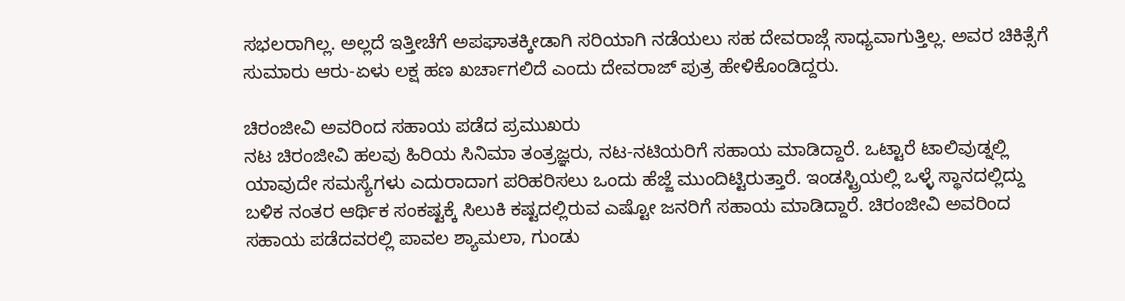ಸಭಲರಾಗಿಲ್ಲ. ಅಲ್ಲದೆ ಇತ್ತೀಚೆಗೆ ಅಪಘಾತಕ್ಕೀಡಾಗಿ ಸರಿಯಾಗಿ ನಡೆಯಲು ಸಹ ದೇವರಾಜ್ಗೆ ಸಾಧ್ಯವಾಗುತ್ತಿಲ್ಲ. ಅವರ ಚಿಕಿತ್ಸೆಗೆ ಸುಮಾರು ಆರು-ಏಳು ಲಕ್ಷ ಹಣ ಖರ್ಚಾಗಲಿದೆ ಎಂದು ದೇವರಾಜ್ ಪುತ್ರ ಹೇಳಿಕೊಂಡಿದ್ದರು.

ಚಿರಂಜೀವಿ ಅವರಿಂದ ಸಹಾಯ ಪಡೆದ ಪ್ರಮುಖರು
ನಟ ಚಿರಂಜೀವಿ ಹಲವು ಹಿರಿಯ ಸಿನಿಮಾ ತಂತ್ರಜ್ಞರು, ನಟ-ನಟಿಯರಿಗೆ ಸಹಾಯ ಮಾಡಿದ್ದಾರೆ. ಒಟ್ಟಾರೆ ಟಾಲಿವುಡ್ನಲ್ಲಿ ಯಾವುದೇ ಸಮಸ್ಯೆಗಳು ಎದುರಾದಾಗ ಪರಿಹರಿಸಲು ಒಂದು ಹೆಜ್ಜೆ ಮುಂದಿಟ್ಟಿರುತ್ತಾರೆ. ಇಂಡಸ್ಟ್ರಿಯಲ್ಲಿ ಒಳ್ಳೆ ಸ್ಥಾನದಲ್ಲಿದ್ದು ಬಳಿಕ ನಂತರ ಆರ್ಥಿಕ ಸಂಕಷ್ಟಕ್ಕೆ ಸಿಲುಕಿ ಕಷ್ಟದಲ್ಲಿರುವ ಎಷ್ಟೋ ಜನರಿಗೆ ಸಹಾಯ ಮಾಡಿದ್ದಾರೆ. ಚಿರಂಜೀವಿ ಅವರಿಂದ ಸಹಾಯ ಪಡೆದವರಲ್ಲಿ ಪಾವಲ ಶ್ಯಾಮಲಾ, ಗುಂಡು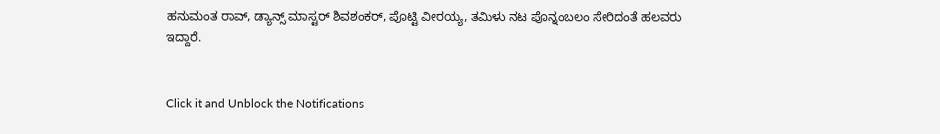ಹನುಮಂತ ರಾವ್, ಡ್ಯಾನ್ಸ್ ಮಾಸ್ಟರ್ ಶಿವಶಂಕರ್, ಪೊಟ್ಟಿ ವೀರಯ್ಯ, ತಮಿಳು ನಟ ಪೊನ್ನಂಬಲಂ ಸೇರಿದಂತೆ ಹಲವರು ಇದ್ದಾರೆ.


Click it and Unblock the Notifications